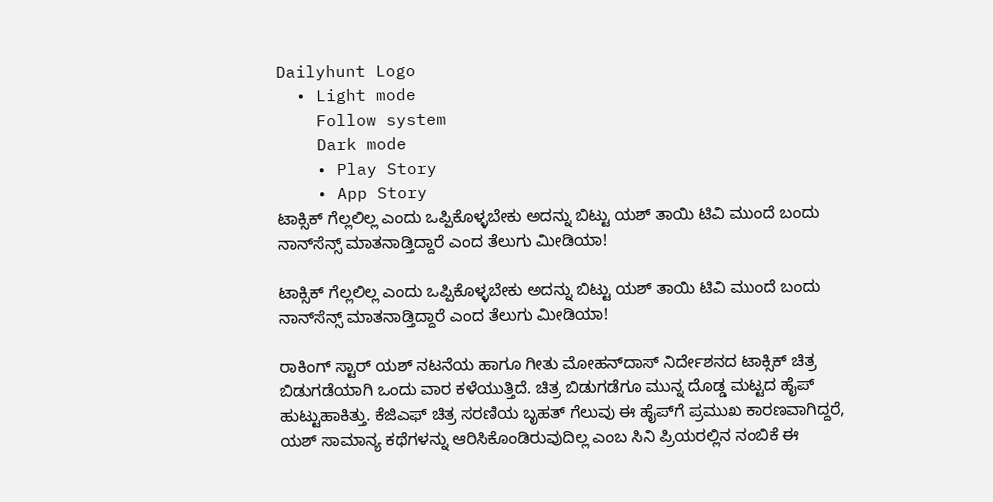Dailyhunt Logo
  • Light mode
    Follow system
    Dark mode
    • Play Story
    • App Story
ಟಾಕ್ಸಿಕ್ ಗೆಲ್ಲಲಿಲ್ಲ ಎಂದು ಒಪ್ಪಿಕೊಳ್ಳಬೇಕು ಅದನ್ನು ಬಿಟ್ಟು ಯಶ್ ತಾಯಿ ಟಿವಿ ಮುಂದೆ ಬಂದು ನಾನ್‌ಸೆನ್ಸ್ ಮಾತನಾಡ್ತಿದ್ದಾರೆ ಎಂದ ತೆಲುಗು ಮೀಡಿಯಾ!

ಟಾಕ್ಸಿಕ್ ಗೆಲ್ಲಲಿಲ್ಲ ಎಂದು ಒಪ್ಪಿಕೊಳ್ಳಬೇಕು ಅದನ್ನು ಬಿಟ್ಟು ಯಶ್ ತಾಯಿ ಟಿವಿ ಮುಂದೆ ಬಂದು ನಾನ್‌ಸೆನ್ಸ್ ಮಾತನಾಡ್ತಿದ್ದಾರೆ ಎಂದ ತೆಲುಗು ಮೀಡಿಯಾ!

ರಾಕಿಂಗ್ ಸ್ಟಾರ್ ಯಶ್ ನಟನೆಯ ಹಾಗೂ ಗೀತು ಮೋಹನ್‌ದಾಸ್ ನಿರ್ದೇಶನದ ಟಾಕ್ಸಿಕ್ ಚಿತ್ರ ಬಿಡುಗಡೆಯಾಗಿ ಒಂದು ವಾರ ಕಳೆಯುತ್ತಿದೆ. ಚಿತ್ರ ಬಿಡುಗಡೆಗೂ ಮುನ್ನ ದೊಡ್ಡ ಮಟ್ಟದ ಹೈಪ್ ಹುಟ್ಟುಹಾಕಿತ್ತು. ಕೆಜಿಎಫ್ ಚಿತ್ರ ಸರಣಿಯ ಬೃಹತ್ ಗೆಲುವು ಈ ಹೈಪ್‌ಗೆ ಪ್ರಮುಖ ಕಾರಣವಾಗಿದ್ದರೆ, ಯಶ್ ಸಾಮಾನ್ಯ ಕಥೆಗಳನ್ನು ಆರಿಸಿಕೊಂಡಿರುವುದಿಲ್ಲ ಎಂಬ ಸಿನಿ ಪ್ರಿಯರಲ್ಲಿನ ನಂಬಿಕೆ ಈ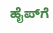ಹೈಪ್‌ಗೆ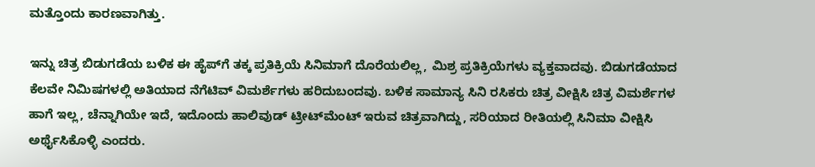ಮತ್ತೊಂದು ಕಾರಣವಾಗಿತ್ತು.

ಇನ್ನು ಚಿತ್ರ ಬಿಡುಗಡೆಯ ಬಳಿಕ ಈ ಹೈಪ್‌ಗೆ ತಕ್ಕ ಪ್ರತಿಕ್ರಿಯೆ ಸಿನಿಮಾಗೆ ದೊರೆಯಲಿಲ್ಲ, ಮಿಶ್ರ ಪ್ರತಿಕ್ರಿಯೆಗಳು ವ್ಯಕ್ತವಾದವು. ಬಿಡುಗಡೆಯಾದ ಕೆಲವೇ ನಿಮಿಷಗಳಲ್ಲಿ ಅತಿಯಾದ ನೆಗೆಟಿವ್ ವಿಮರ್ಶೆಗಳು ಹರಿದುಬಂದವು. ಬಳಿಕ ಸಾಮಾನ್ಯ ಸಿನಿ ರಸಿಕರು ಚಿತ್ರ ವೀಕ್ಷಿಸಿ ಚಿತ್ರ ವಿಮರ್ಶೆಗಳ ಹಾಗೆ ಇಲ್ಲ, ಚೆನ್ನಾಗಿಯೇ ಇದೆ, ಇದೊಂದು ಹಾಲಿವುಡ್ ಟ್ರೀಟ್‌ಮೆಂಟ್ ಇರುವ ಚಿತ್ರವಾಗಿದ್ದು, ಸರಿಯಾದ ರೀತಿಯಲ್ಲಿ ಸಿನಿಮಾ ವೀಕ್ಷಿಸಿ ಅರ್ಥೈಸಿಕೊಳ್ಳಿ ಎಂದರು.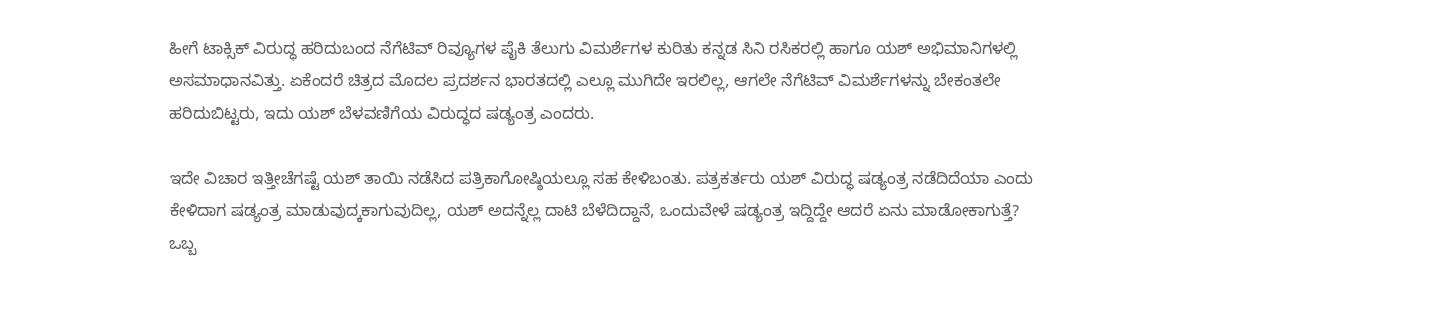ಹೀಗೆ ಟಾಕ್ಸಿಕ್ ವಿರುದ್ಧ ಹರಿದುಬಂದ ನೆಗೆಟಿವ್ ರಿವ್ಯೂಗಳ ಪೈಕಿ ತೆಲುಗು ವಿಮರ್ಶೆಗಳ ಕುರಿತು ಕನ್ನಡ ಸಿನಿ ರಸಿಕರಲ್ಲಿ ಹಾಗೂ ಯಶ್ ಅಭಿಮಾನಿಗಳಲ್ಲಿ ಅಸಮಾಧಾನವಿತ್ತು. ಏಕೆಂದರೆ ಚಿತ್ರದ ಮೊದಲ ಪ್ರದರ್ಶನ ಭಾರತದಲ್ಲಿ ಎಲ್ಲೂ ಮುಗಿದೇ ಇರಲಿಲ್ಲ, ಆಗಲೇ ನೆಗೆಟಿವ್ ವಿಮರ್ಶೆಗಳನ್ನು ಬೇಕಂತಲೇ ಹರಿದುಬಿಟ್ಟರು, ಇದು ಯಶ್ ಬೆಳವಣಿಗೆಯ ವಿರುದ್ಧದ ಷಡ್ಯಂತ್ರ ಎಂದರು.

ಇದೇ ವಿಚಾರ ಇತ್ತೀಚೆಗಷ್ಟೆ ಯಶ್ ತಾಯಿ ನಡೆಸಿದ ಪತ್ರಿಕಾಗೋಷ್ಠಿಯಲ್ಲೂ ಸಹ ಕೇಳಿಬಂತು. ಪತ್ರಕರ್ತರು ಯಶ್ ವಿರುದ್ಧ ‍ಷಡ್ಯಂತ್ರ ನಡೆದಿದೆಯಾ ಎಂದು ಕೇಳಿದಾಗ ಷಡ್ಯಂತ್ರ ಮಾಡುವುದ್ಕಕಾಗುವುದಿಲ್ಲ, ಯಶ್ ಅದನ್ನೆಲ್ಲ ದಾಟಿ ಬೆಳೆದಿದ್ದಾನೆ, ಒಂದುವೇಳೆ ಷಡ್ಯಂತ್ರ ಇದ್ದಿದ್ದೇ ಆದರೆ ಏನು ಮಾಡೋಕಾಗುತ್ತೆ? ಒಬ್ಬ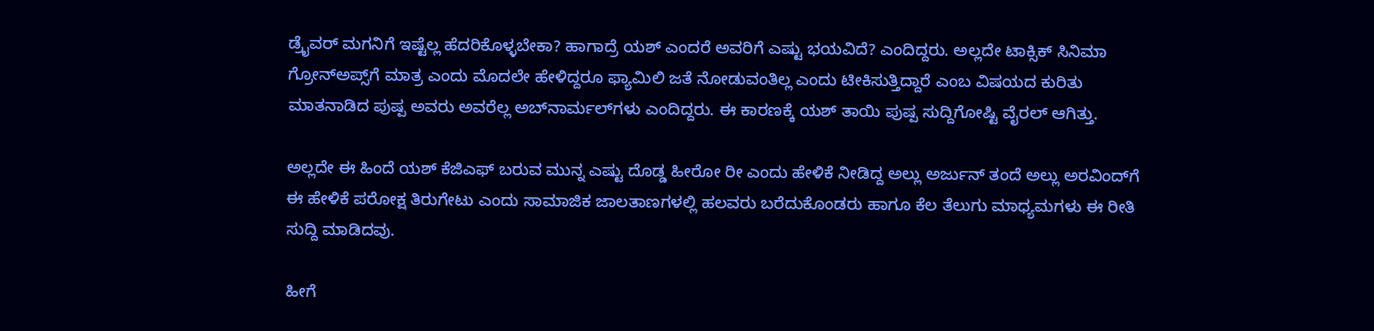ಡ್ರೈವರ್ ಮಗನಿಗೆ ಇಷ್ಟೆಲ್ಲ ಹೆದರಿಕೊಳ್ಳಬೇಕಾ? ಹಾಗಾದ್ರೆ ಯಶ್ ಎಂದರೆ ಅವರಿಗೆ ಎಷ್ಟು ಭಯವಿದೆ? ಎಂದಿದ್ದರು. ಅಲ್ಲದೇ ಟಾಕ್ಸಿಕ್ ಸಿನಿಮಾ ಗ್ರೋನ್‌ಅಪ್ಸ್‌ಗೆ ಮಾತ್ರ ಎಂದು ಮೊದಲೇ ಹೇಳಿದ್ದರೂ ಫ್ಯಾಮಿಲಿ ಜತೆ ನೋಡುವಂತಿಲ್ಲ ಎಂದು ಟೀಕಿಸುತ್ತಿದ್ದಾರೆ ಎಂಬ ವಿಷಯದ ಕುರಿತು ಮಾತನಾಡಿದ ಪುಷ್ಪ ಅವರು ಅವರೆಲ್ಲ ಅಬ್‌ನಾರ್ಮಲ್‌ಗಳು ಎಂದಿದ್ದರು. ಈ ಕಾರಣಕ್ಕೆ ಯಶ್ ತಾಯಿ ಪುಷ್ಪ ಸುದ್ದಿಗೋಷ್ಟಿ ವೈರಲ್ ಆಗಿತ್ತು.

ಅಲ್ಲದೇ ಈ ಹಿಂದೆ ಯಶ್ ಕೆಜಿಎಫ್ ಬರುವ ಮುನ್ನ ಎಷ್ಟು ದೊಡ್ಡ ಹೀರೋ ರೀ ಎಂದು ಹೇಳಿಕೆ ನೀಡಿದ್ದ ಅಲ್ಲು ಅರ್ಜುನ್ ತಂದೆ ಅಲ್ಲು ಅರವಿಂದ್‌ಗೆ ಈ ಹೇಳಿಕೆ ಪರೋಕ್ಷ ತಿರುಗೇಟು ಎಂದು ಸಾಮಾಜಿಕ ಜಾಲತಾಣಗಳಲ್ಲಿ ಹಲವರು ಬರೆದುಕೊಂಡರು ಹಾಗೂ ಕೆಲ ತೆಲುಗು ಮಾಧ್ಯಮಗಳು ಈ ರೀತಿ ಸುದ್ದಿ ಮಾಡಿದವು.

ಹೀಗೆ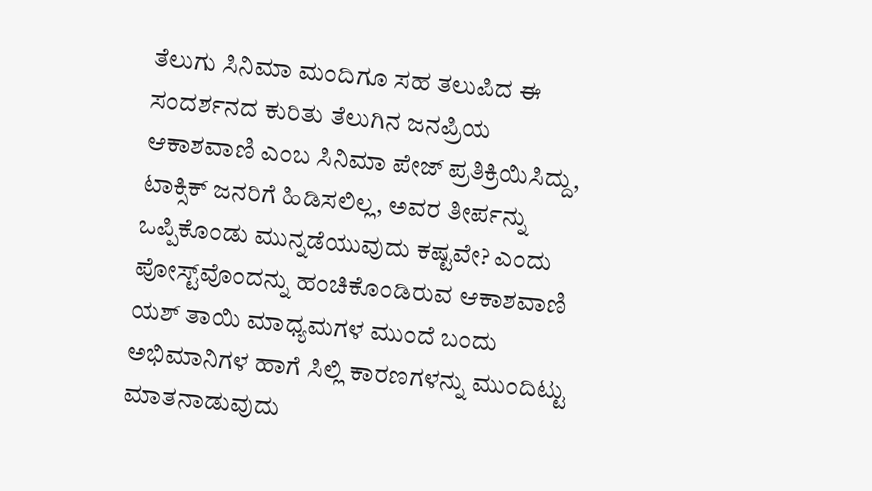ತೆಲುಗು ಸಿನಿಮಾ ಮಂದಿಗೂ ಸಹ ತಲುಪಿದ ಈ ಸಂದರ್ಶನದ ಕುರಿತು ತೆಲುಗಿನ ಜನಪ್ರಿಯ ಆಕಾಶವಾಣಿ ಎಂಬ ಸಿನಿಮಾ ಪೇಜ್ ಪ್ರತಿಕ್ರಿಯಿಸಿದ್ದು, ಟಾಕ್ಸಿಕ್ ಜನರಿಗೆ ಹಿಡಿಸಲಿಲ್ಲ, ಅವರ ತೀರ್ಪನ್ನು ಒಪ್ಪಿಕೊಂಡು ಮುನ್ನಡೆಯುವುದು ಕಷ್ಟವೇ? ಎಂದು ಪೋಸ್ಟ್‌ವೊಂದನ್ನು ಹಂಚಿಕೊಂಡಿರುವ ಆಕಾಶವಾಣಿ ಯಶ್ ತಾಯಿ ಮಾಧ್ಯಮಗಳ ಮುಂದೆ ಬಂದು ಅಭಿಮಾನಿಗಳ ಹಾಗೆ ಸಿಲ್ಲಿ ಕಾರಣಗಳನ್ನು ಮುಂದಿಟ್ಟು ಮಾತನಾಡುವುದು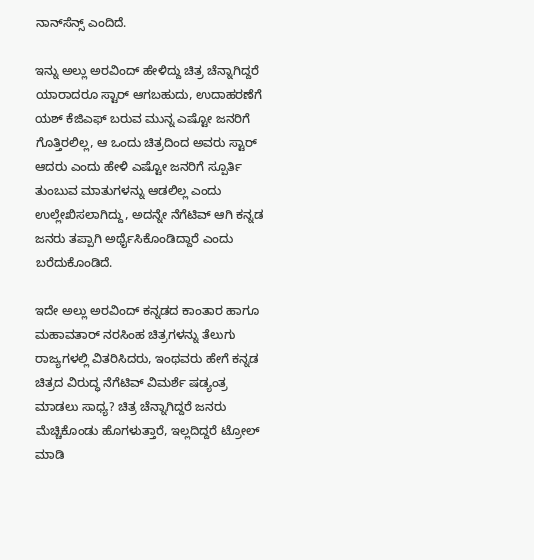ನಾನ್‌ಸೆನ್ಸ್ ಎಂದಿದೆ.

ಇನ್ನು ಅಲ್ಲು ಅರವಿಂದ್ ಹೇಳಿದ್ದು ಚಿತ್ರ ಚೆನ್ನಾಗಿದ್ದರೆ ಯಾರಾದರೂ ಸ್ಟಾರ್ ಆಗಬಹುದು, ಉದಾಹರಣೆಗೆ ಯಶ್ ಕೆಜಿಎಫ್ ಬರುವ ಮುನ್ನ ಎಷ್ಟೋ ಜನರಿಗೆ ಗೊತ್ತಿರಲಿಲ್ಲ, ಆ ಒಂದು ಚಿತ್ರದಿಂದ ಅವರು ಸ್ಟಾರ್ ಆದರು ಎಂದು ಹೇಳಿ ಎಷ್ಟೋ ಜನರಿಗೆ ಸ್ಪೂರ್ತಿ ತುಂಬುವ ಮಾತುಗಳನ್ನು ಆಡಲಿಲ್ಲ ಎಂದು ಉಲ್ಲೇಖಿಸಲಾಗಿದ್ದು, ಅದನ್ನೇ ನೆಗೆಟಿವ್ ಆಗಿ ಕನ್ನಡ ಜನರು ತಪ್ಪಾಗಿ ಅರ್ಥೈಸಿಕೊಂಡಿದ್ದಾರೆ ಎಂದು ಬರೆದುಕೊಂಡಿದೆ.

ಇದೇ ಅಲ್ಲು ಅರವಿಂದ್ ಕನ್ನಡದ ಕಾಂತಾರ ಹಾಗೂ ಮಹಾವತಾರ್ ನರಸಿಂಹ ಚಿತ್ರಗಳನ್ನು ತೆಲುಗು ರಾಜ್ಯಗಳಲ್ಲಿ ವಿತರಿಸಿದರು, ಇಂಥವರು ಹೇಗೆ ಕನ್ನಡ ಚಿತ್ರದ ವಿರುದ್ಧ ನೆಗೆಟಿವ್ ವಿಮರ್ಶೆ ಷಡ್ಯಂತ್ರ ಮಾಡಲು ಸಾಧ್ಯ? ಚಿತ್ರ ಚೆನ್ನಾಗಿದ್ದರೆ ಜನರು ಮೆಚ್ಚಿಕೊಂಡು ಹೊಗಳುತ್ತಾರೆ, ಇಲ್ಲದಿದ್ದರೆ ಟ್ರೋಲ್ ಮಾಡಿ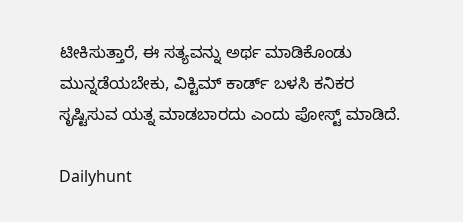ಟೀಕಿಸುತ್ತಾರೆ, ಈ ಸತ್ಯವನ್ನು ಅರ್ಥ ಮಾಡಿಕೊಂಡು ಮುನ್ನಡೆಯಬೇಕು, ವಿಕ್ಟಿಮ್ ಕಾರ್ಡ್ ಬಳಸಿ ಕನಿಕರ ಸೃಷ್ಟಿಸುವ ಯತ್ನ ಮಾಡಬಾರದು ಎಂದು ಪೋಸ್ಟ್‌ ಮಾಡಿದೆ.

Dailyhunt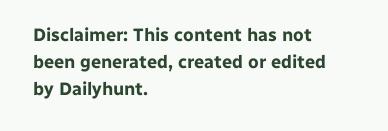Disclaimer: This content has not been generated, created or edited by Dailyhunt.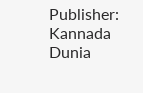Publisher: Kannada Dunia